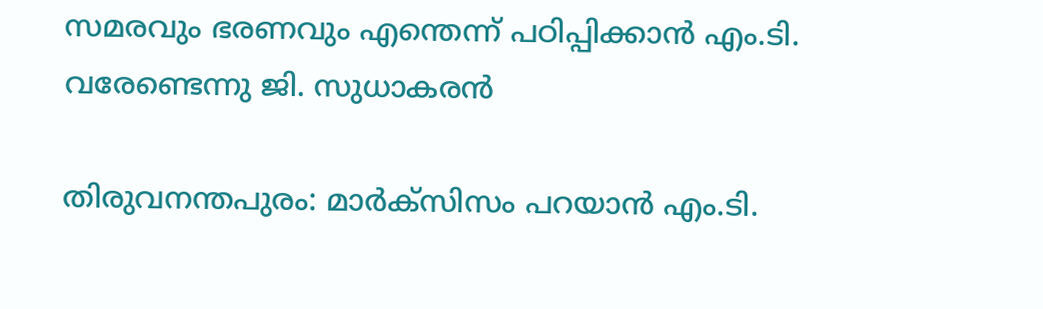സമരവും ഭരണവും എന്തെന്ന് പഠിപ്പിക്കാൻ എം.ടി. വരേണ്ടെന്നു ജി. സുധാകരൻ

തിരുവനന്തപുരം: മാർക്സിസം പറയാൻ എം.ടി.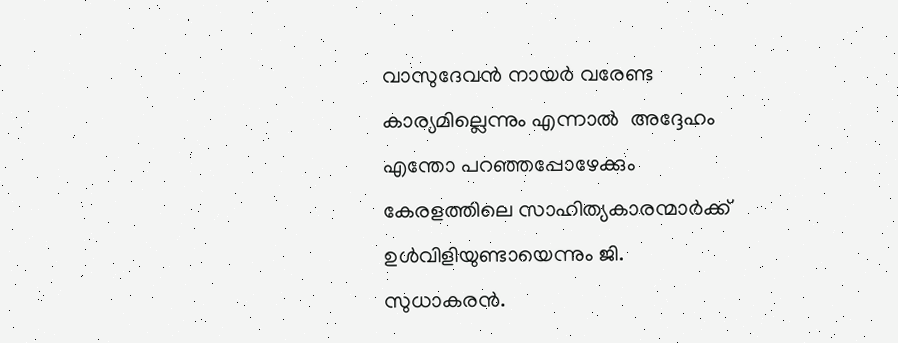വാസുദേവൻ നായർ വരേണ്ട കാര്യമില്ലെന്നും എന്നാൽ  അദ്ദേഹം എന്തോ പറഞ്ഞപ്പോഴേക്കും കേരളത്തിലെ സാഹിത്യകാരന്മാർക്ക് ഉൾവിളിയുണ്ടായെന്നും ജി. സുധാകരൻ.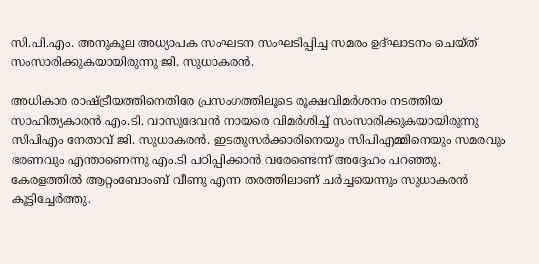സി.പി.എം. അനുകൂല അധ്യാപക സംഘടന സംഘടിപ്പിച്ച സമരം ഉദ്ഘാടനം ചെയ്ത് സംസാരിക്കുകയായിരുന്നു ജി. സുധാകരൻ.

അധികാര രാഷ്ട്രീയത്തിനെതിരേ പ്രസംഗത്തിലൂടെ രൂക്ഷവിമർശനം നടത്തിയ സാഹിത്യകാരൻ എം.ടി. വാസുദേവൻ നായരെ വിമർശിച്ച് സംസാരിക്കുകയായിരുന്നു സിപിഎം നേതാവ് ജി. സുധാകരൻ. ഇടതുസർക്കാരിനെയും സിപിഎമ്മിനെയും സമരവും ഭരണവും എന്താണെന്നു എം.ടി പഠിപ്പിക്കാൻ വരേണ്ടെന്ന് അദ്ദേഹം പറഞ്ഞു. കേരളത്തിൽ ആറ്റംബോംബ് വീണു എന്ന തരത്തിലാണ് ചർച്ചയെന്നും സുധാകരൻ കൂട്ടിച്ചേർത്തു.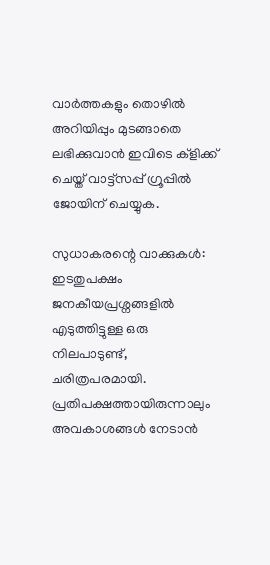വാര്‍ത്തകളും തൊഴില്‍ അറിയിപ്പും മുടങ്ങാതെ ലഭിക്കുവാന്‍ ഇവിടെ ക്‌ളിക്ക് ചെയ്ത് വാട്ട്‌സപ്പ് ഗ്രൂപ്പില്‍ ജോയിന് ചെയ്യുക.

സുധാകരന്റെ വാക്കുകൾ:
ഇടതുപക്ഷം ജനകീയപ്രശ്നങ്ങളിൽ എടുത്തിട്ടുള്ള ഒരു നിലപാടുണ്ട്, ചരിത്രപരമായി. പ്രതിപക്ഷത്തായിരുന്നാലും അവകാശങ്ങൾ നേടാൻ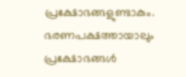പ്രക്ഷോഭങ്ങളുണ്ടാകും. ഭരണപക്ഷത്തായാലും പ്രക്ഷോഭങ്ങൾ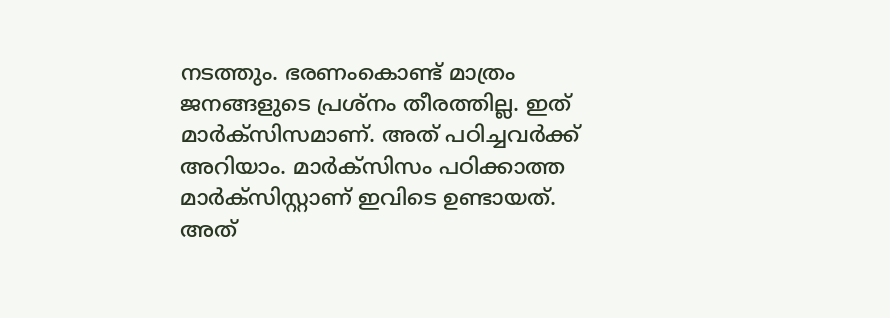നടത്തും. ഭരണംകൊണ്ട് മാത്രം ജനങ്ങളുടെ പ്രശ്നം തീരത്തില്ല. ഇത് മാർക്സിസമാണ്. അത് പഠിച്ചവർക്ക് അറിയാം. മാർക്സിസം പഠിക്കാത്ത മാർക്സിസ്റ്റാണ് ഇവിടെ ഉണ്ടായത്. അത്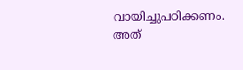വായിച്ചുപഠിക്കണം. അത്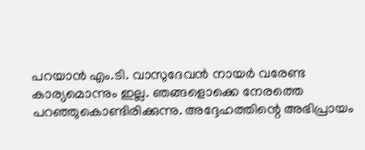പറയാൻ എം.ടി. വാസുദേവൻ നായർ വരേണ്ട കാര്യമൊന്നും ഇല്ല. ഞങ്ങളൊക്കെ നേരത്തെ പറഞ്ഞുകൊണ്ടിരിക്കുന്നു. അദ്ദേഹത്തിന്റെ അഭിപ്രായം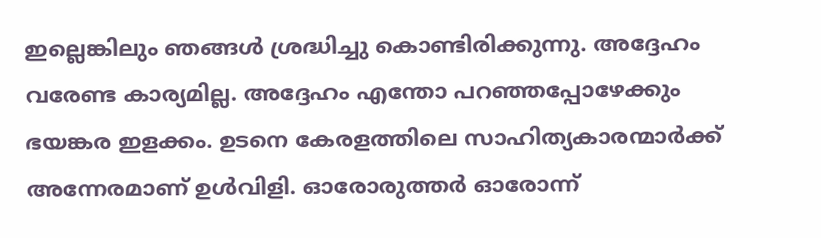ഇല്ലെങ്കിലും ഞങ്ങൾ ശ്രദ്ധിച്ചു കൊണ്ടിരിക്കുന്നു. അദ്ദേഹം വരേണ്ട കാര്യമില്ല. അദ്ദേഹം എന്തോ പറഞ്ഞപ്പോഴേക്കും ഭയങ്കര ഇളക്കം. ഉടനെ കേരളത്തിലെ സാഹിത്യകാരന്മാർക്ക് അന്നേരമാണ് ഉൾവിളി. ഓരോരുത്തർ ഓരോന്ന്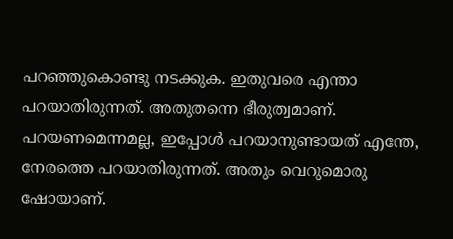പറഞ്ഞുകൊണ്ടു നടക്കുക. ഇതുവരെ എന്താ പറയാതിരുന്നത്. അതുതന്നെ ഭീരുത്വമാണ്. പറയണമെന്നമല്ല, ഇപ്പോൾ പറയാനുണ്ടായത് എന്തേ, നേരത്തെ പറയാതിരുന്നത്. അതും വെറുമൊരു ഷോയാണ്.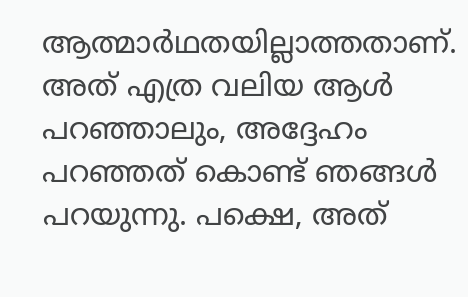ആത്മാർഥതയില്ലാത്തതാണ്. അത് എത്ര വലിയ ആൾ പറഞ്ഞാലും, അദ്ദേഹം പറഞ്ഞത് കൊണ്ട് ഞങ്ങൾ പറയുന്നു. പക്ഷെ, അത്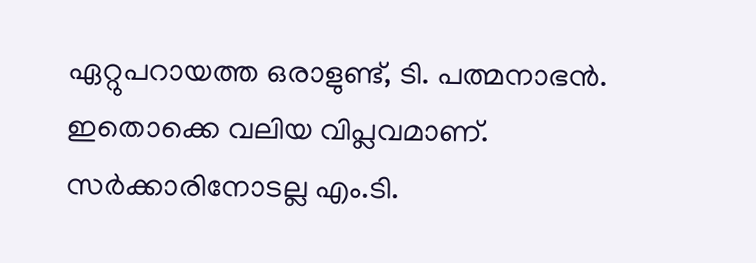ഏറ്റുപറായത്ത ഒരാളുണ്ട്, ടി. പത്മനാഭൻ. ഇതൊക്കെ വലിയ വിപ്ലവമാണ്. സർക്കാരിനോടല്ല എം.ടി.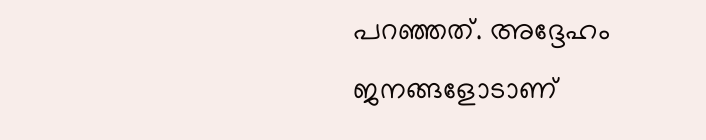പറഞ്ഞത്. അദ്ദേഹം ജനങ്ങളോടാണ്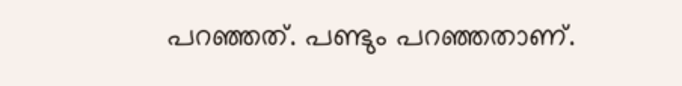പറഞ്ഞത്. പണ്ടും പറഞ്ഞതാണ്.